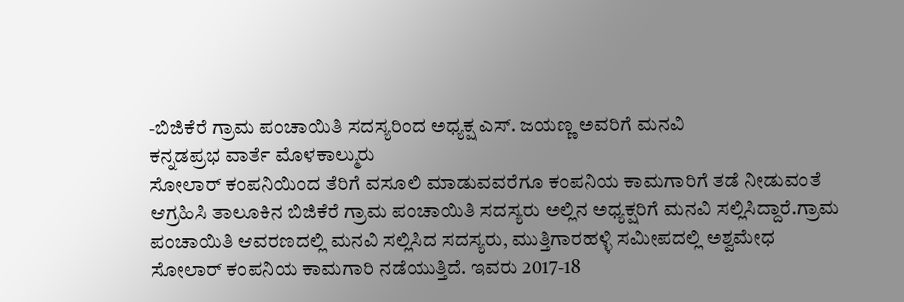-ಬಿಜಿಕೆರೆ ಗ್ರಾಮ ಪಂಚಾಯಿತಿ ಸದಸ್ಯರಿಂದ ಅಧ್ಯಕ್ಷ ಎಸ್. ಜಯಣ್ಣ ಅವರಿಗೆ ಮನವಿ
ಕನ್ನಡಪ್ರಭ ವಾರ್ತೆ ಮೊಳಕಾಲ್ಮುರು
ಸೋಲಾರ್ ಕಂಪನಿಯಿಂದ ತೆರಿಗೆ ವಸೂಲಿ ಮಾಡುವವರೆಗೂ ಕಂಪನಿಯ ಕಾಮಗಾರಿಗೆ ತಡೆ ನೀಡುವಂತೆ ಆಗ್ರಹಿಸಿ ತಾಲೂಕಿನ ಬಿಜಿಕೆರೆ ಗ್ರಾಮ ಪಂಚಾಯಿತಿ ಸದಸ್ಯರು ಅಲ್ಲಿನ ಅಧ್ಯಕ್ಷರಿಗೆ ಮನವಿ ಸಲ್ಲಿಸಿದ್ದಾರೆ.ಗ್ರಾಮ ಪಂಚಾಯಿತಿ ಆವರಣದಲ್ಲಿ ಮನವಿ ಸಲ್ಲಿಸಿದ ಸದಸ್ಯರು, ಮುತ್ತಿಗಾರಹಳ್ಳಿ ಸಮೀಪದಲ್ಲಿ ಅಶ್ವಮೇಧ ಸೋಲಾರ್ ಕಂಪನಿಯ ಕಾಮಗಾರಿ ನಡೆಯುತ್ತಿದೆ. ಇವರು 2017-18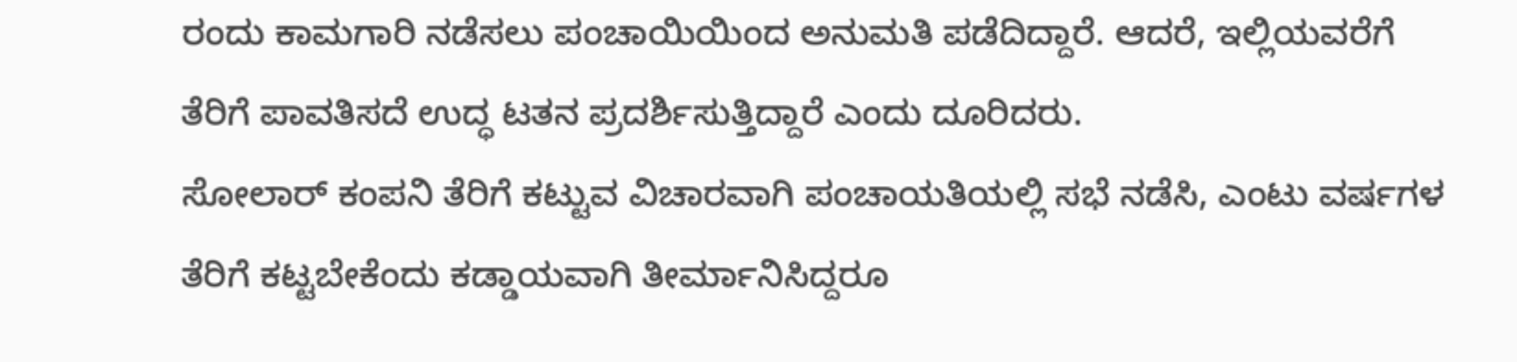ರಂದು ಕಾಮಗಾರಿ ನಡೆಸಲು ಪಂಚಾಯಿಯಿಂದ ಅನುಮತಿ ಪಡೆದಿದ್ದಾರೆ. ಆದರೆ, ಇಲ್ಲಿಯವರೆಗೆ ತೆರಿಗೆ ಪಾವತಿಸದೆ ಉದ್ಧ ಟತನ ಪ್ರದರ್ಶಿಸುತ್ತಿದ್ದಾರೆ ಎಂದು ದೂರಿದರು.
ಸೋಲಾರ್ ಕಂಪನಿ ತೆರಿಗೆ ಕಟ್ಟುವ ವಿಚಾರವಾಗಿ ಪಂಚಾಯತಿಯಲ್ಲಿ ಸಭೆ ನಡೆಸಿ, ಎಂಟು ವರ್ಷಗಳ ತೆರಿಗೆ ಕಟ್ಟಬೇಕೆಂದು ಕಡ್ಡಾಯವಾಗಿ ತೀರ್ಮಾನಿಸಿದ್ದರೂ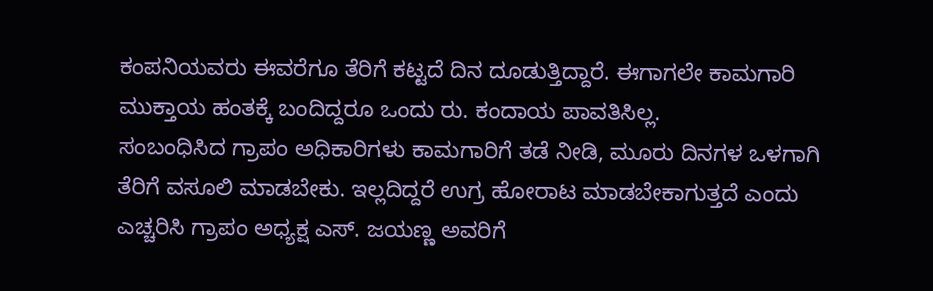ಕಂಪನಿಯವರು ಈವರೆಗೂ ತೆರಿಗೆ ಕಟ್ಟದೆ ದಿನ ದೂಡುತ್ತಿದ್ದಾರೆ. ಈಗಾಗಲೇ ಕಾಮಗಾರಿ ಮುಕ್ತಾಯ ಹಂತಕ್ಕೆ ಬಂದಿದ್ದರೂ ಒಂದು ರು. ಕಂದಾಯ ಪಾವತಿಸಿಲ್ಲ.
ಸಂಬಂಧಿಸಿದ ಗ್ರಾಪಂ ಅಧಿಕಾರಿಗಳು ಕಾಮಗಾರಿಗೆ ತಡೆ ನೀಡಿ, ಮೂರು ದಿನಗಳ ಒಳಗಾಗಿ ತೆರಿಗೆ ವಸೂಲಿ ಮಾಡಬೇಕು. ಇಲ್ಲದಿದ್ದರೆ ಉಗ್ರ ಹೋರಾಟ ಮಾಡಬೇಕಾಗುತ್ತದೆ ಎಂದು ಎಚ್ಚರಿಸಿ ಗ್ರಾಪಂ ಅಧ್ಯಕ್ಷ ಎಸ್. ಜಯಣ್ಣ ಅವರಿಗೆ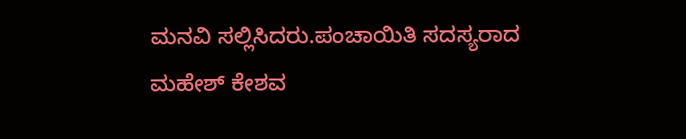ಮನವಿ ಸಲ್ಲಿಸಿದರು.ಪಂಚಾಯಿತಿ ಸದಸ್ಯರಾದ ಮಹೇಶ್ ಕೇಶವ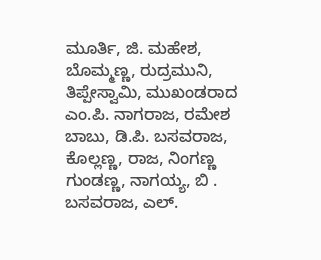ಮೂರ್ತಿ, ಜಿ. ಮಹೇಶ, ಬೊಮ್ಮಣ್ಣ, ರುದ್ರಮುನಿ, ತಿಪ್ಪೇಸ್ವಾಮಿ, ಮುಖಂಡರಾದ ಎಂ.ಪಿ. ನಾಗರಾಜ, ರಮೇಶ ಬಾಬು, ಡಿ.ಪಿ. ಬಸವರಾಜ, ಕೊಲ್ಲಣ್ಣ, ರಾಜ, ನಿಂಗಣ್ಣ ಗುಂಡಣ್ಣ, ನಾಗಯ್ಯ, ಬಿ . ಬಸವರಾಜ, ಎಲ್.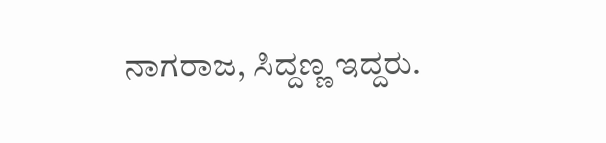ನಾಗರಾಜ, ಸಿದ್ದಣ್ಣ ಇದ್ದರು.